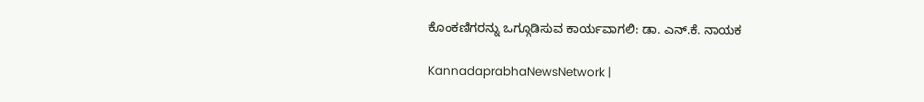ಕೊಂಕಣಿಗರನ್ನು ಒಗ್ಗೂಡಿಸುವ ಕಾರ್ಯವಾಗಲಿ: ಡಾ. ಎನ್.ಕೆ. ನಾಯಕ

KannadaprabhaNewsNetwork |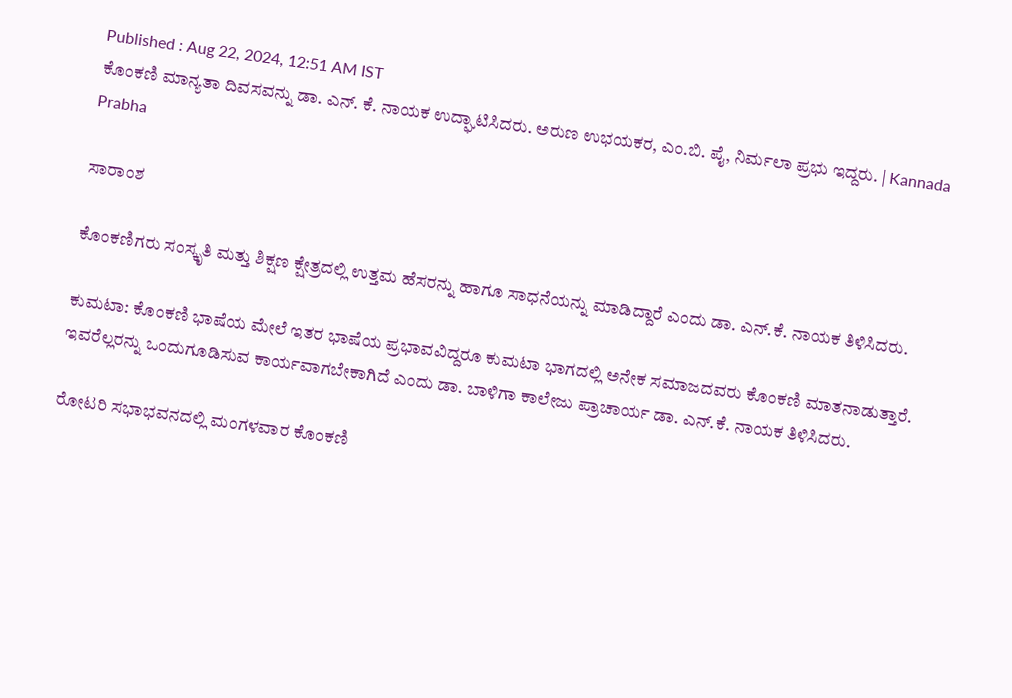Published : Aug 22, 2024, 12:51 AM IST
ಕೊಂಕಣಿ ಮಾನ್ಯತಾ ದಿವಸವನ್ನು ಡಾ. ಎನ್. ಕೆ. ನಾಯಕ ಉದ್ಘಾಟಿಸಿದರು. ಅರುಣ ಉಭಯಕರ, ಎಂ.ಬಿ. ಪೈ, ನಿರ್ಮಲಾ ಪ್ರಭು ಇದ್ದರು. | Kannada Prabha

ಸಾರಾಂಶ

ಕೊಂಕಣಿಗರು ಸಂಸ್ಕೃತಿ ಮತ್ತು ಶಿಕ್ಷಣ ಕ್ಷೇತ್ರದಲ್ಲಿ ಉತ್ತಮ ಹೆಸರನ್ನು ಹಾಗೂ ಸಾಧನೆಯನ್ನು ಮಾಡಿದ್ದಾರೆ ಎಂದು ಡಾ. ಎನ್.ಕೆ. ನಾಯಕ ತಿಳಿಸಿದರು.

ಕುಮಟಾ: ಕೊಂಕಣಿ ಭಾಷೆಯ ಮೇಲೆ ಇತರ ಭಾಷೆಯ ಪ್ರಭಾವವಿದ್ದರೂ ಕುಮಟಾ ಭಾಗದಲ್ಲಿ ಅನೇಕ ಸಮಾಜದವರು ಕೊಂಕಣಿ ಮಾತನಾಡುತ್ತಾರೆ. ಇವರೆಲ್ಲರನ್ನು ಒಂದುಗೂಡಿಸುವ ಕಾರ್ಯವಾಗಬೇಕಾಗಿದೆ ಎಂದು ಡಾ. ಬಾಳಿಗಾ ಕಾಲೇಜು ಪ್ರಾಚಾರ್ಯ ಡಾ. ಎನ್.ಕೆ. ನಾಯಕ ತಿಳಿಸಿದರು.

ರೋಟರಿ ಸಭಾಭವನದಲ್ಲಿ ಮಂಗಳವಾರ ಕೊಂಕಣಿ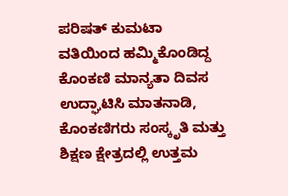ಪರಿಷತ್ ಕುಮಟಾ ವತಿಯಿಂದ ಹಮ್ಮಿಕೊಂಡಿದ್ದ ಕೊಂಕಣಿ ಮಾನ್ಯತಾ ದಿವಸ ಉದ್ಘಾಟಿಸಿ ಮಾತನಾಡಿ, ಕೊಂಕಣಿಗರು ಸಂಸ್ಕೃತಿ ಮತ್ತು ಶಿಕ್ಷಣ ಕ್ಷೇತ್ರದಲ್ಲಿ ಉತ್ತಮ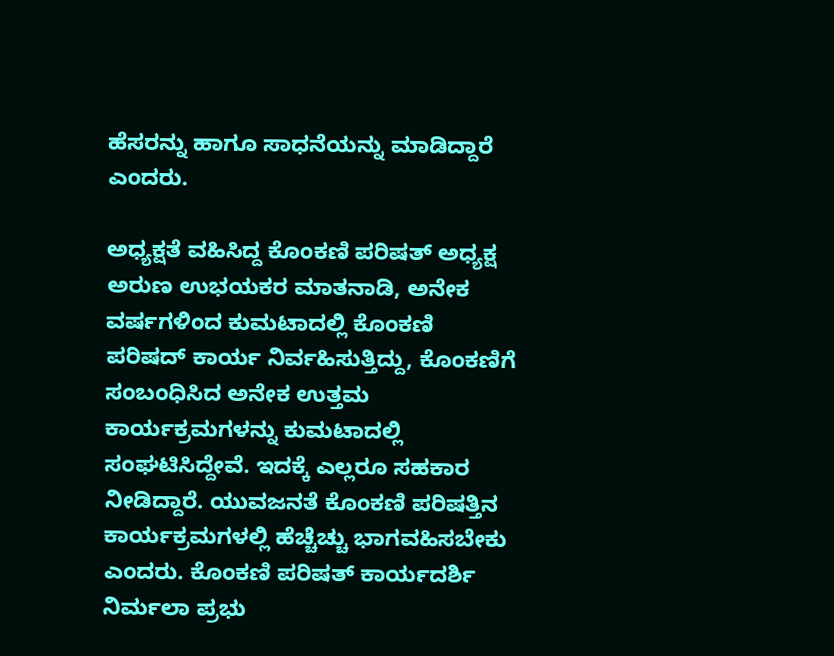ಹೆಸರನ್ನು ಹಾಗೂ ಸಾಧನೆಯನ್ನು ಮಾಡಿದ್ದಾರೆ ಎಂದರು.

ಅಧ್ಯಕ್ಷತೆ ವಹಿಸಿದ್ದ ಕೊಂಕಣಿ ಪರಿಷತ್ ಅಧ್ಯಕ್ಷ ಅರುಣ ಉಭಯಕರ ಮಾತನಾಡಿ, ಅನೇಕ ವರ್ಷಗಳಿಂದ ಕುಮಟಾದಲ್ಲಿ ಕೊಂಕಣಿ ಪರಿಷದ್ ಕಾರ್ಯ ನಿರ್ವಹಿಸುತ್ತಿದ್ದು, ಕೊಂಕಣಿಗೆ ಸಂಬಂಧಿಸಿದ ಅನೇಕ ಉತ್ತಮ ಕಾರ್ಯಕ್ರಮಗಳನ್ನು ಕುಮಟಾದಲ್ಲಿ ಸಂಘಟಿಸಿದ್ದೇವೆ. ಇದಕ್ಕೆ ಎಲ್ಲರೂ ಸಹಕಾರ ನೀಡಿದ್ದಾರೆ. ಯುವಜನತೆ ಕೊಂಕಣಿ ಪರಿಷತ್ತಿನ ಕಾರ್ಯಕ್ರಮಗಳಲ್ಲಿ ಹೆಚ್ಚೆಚ್ಚು ಭಾಗವಹಿಸಬೇಕು ಎಂದರು. ಕೊಂಕಣಿ ಪರಿಷತ್ ಕಾರ್ಯದರ್ಶಿ ನಿರ್ಮಲಾ ಪ್ರಭು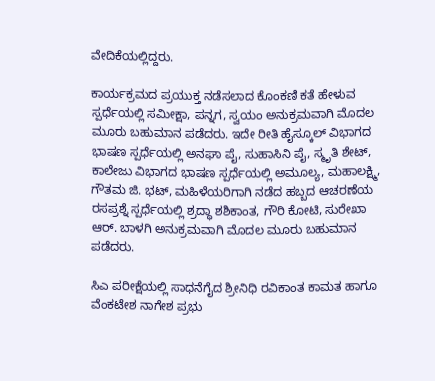ವೇದಿಕೆಯಲ್ಲಿದ್ದರು.

ಕಾರ್ಯಕ್ರಮದ ಪ್ರಯುಕ್ತ ನಡೆಸಲಾದ ಕೊಂಕಣಿ ಕತೆ ಹೇಳುವ ಸ್ಪರ್ಧೆಯಲ್ಲಿ ಸಮೀಕ್ಷಾ, ಪನ್ನಗ, ಸ್ವಯಂ ಅನುಕ್ರಮವಾಗಿ ಮೊದಲ ಮೂರು ಬಹುಮಾನ ಪಡೆದರು. ಇದೇ ರೀತಿ ಹೈಸ್ಕೂಲ್ ವಿಭಾಗದ ಭಾಷಣ ಸ್ಪರ್ಧೆಯಲ್ಲಿ ಅನಘಾ ಪೈ, ಸುಹಾಸಿನಿ ಪೈ, ಸ್ಮೃತಿ ಶೇಟ್, ಕಾಲೇಜು ವಿಭಾಗದ ಭಾಷಣ ಸ್ಪರ್ಧೆಯಲ್ಲಿ ಅಮೂಲ್ಯ, ಮಹಾಲಕ್ಷ್ಮಿ, ಗೌತಮ ಜಿ. ಭಟ್, ಮಹಿಳೆಯರಿಗಾಗಿ ನಡೆದ ಹಬ್ಬದ ಆಚರಣೆಯ ರಸಪ್ರಶ್ನೆ ಸ್ಪರ್ಧೆಯಲ್ಲಿ ಶ್ರದ್ಧಾ ಶಶಿಕಾಂತ, ಗೌರಿ ಕೋಟಿ, ಸುರೇಖಾ ಆರ್. ಬಾಳಗಿ ಅನುಕ್ರಮವಾಗಿ ಮೊದಲ ಮೂರು ಬಹುಮಾನ ಪಡೆದರು.

ಸಿಎ ಪರೀಕ್ಷೆಯಲ್ಲಿ ಸಾಧನೆಗೈದ ಶ್ರೀನಿಧಿ ರವಿಕಾಂತ ಕಾಮತ ಹಾಗೂ ವೆಂಕಟೇಶ ನಾಗೇಶ ಪ್ರಭು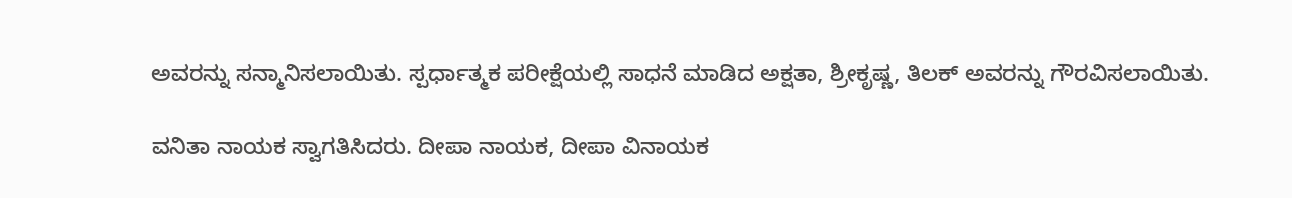ಅವರನ್ನು ಸನ್ಮಾನಿಸಲಾಯಿತು. ಸ್ಪರ್ಧಾತ್ಮಕ ಪರೀಕ್ಷೆಯಲ್ಲಿ ಸಾಧನೆ ಮಾಡಿದ ಅಕ್ಷತಾ, ಶ್ರೀಕೃಷ್ಣ, ತಿಲಕ್ ಅವರನ್ನು ಗೌರವಿಸಲಾಯಿತು.

ವನಿತಾ ನಾಯಕ ಸ್ವಾಗತಿಸಿದರು. ದೀಪಾ ನಾಯಕ, ದೀಪಾ ವಿನಾಯಕ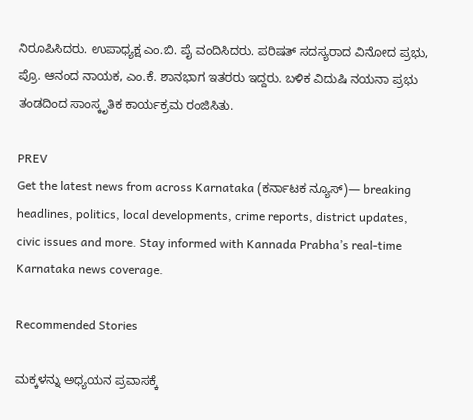ನಿರೂಪಿಸಿದರು. ಉಪಾಧ್ಯಕ್ಷ ಎಂ.ಬಿ. ಪೈ ವಂದಿಸಿದರು. ಪರಿಷತ್ ಸದಸ್ಯರಾದ ವಿನೋದ ಪ್ರಭು, ಪ್ರೊ. ಆನಂದ ನಾಯಕ, ಎಂ.ಕೆ. ಶಾನಭಾಗ ಇತರರು ಇದ್ದರು. ಬಳಿಕ ವಿದುಷಿ ನಯನಾ ಪ್ರಭು ತಂಡದಿಂದ ಸಾಂಸ್ಕೃತಿಕ ಕಾರ್ಯಕ್ರಮ ರಂಜಿಸಿತು.

PREV
Get the latest news from across Karnataka (ಕರ್ನಾಟಕ ನ್ಯೂಸ್)— breaking headlines, politics, local developments, crime reports, district updates, civic issues and more. Stay informed with Kannada Prabha’s real‑time Karnataka news coverage.

Recommended Stories

ಮಕ್ಕಳನ್ನು ಅಧ್ಯಯನ ಪ್ರವಾಸಕ್ಕೆ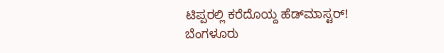ಟಿಪ್ಪರಲ್ಲಿ ಕರೆದೊಯ್ದ ಹೆಡ್‌ಮಾಸ್ಟರ್‌!
ಬೆಂಗಳೂರು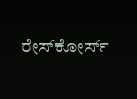ರೇಸ್‌ಕೋರ್ಸ್‌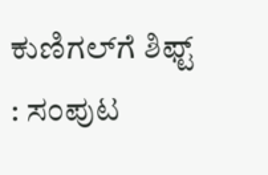ಕುಣಿಗಲ್‌ಗೆ ಶಿಫ್ಟ್‌ : ಸಂಪುಟ